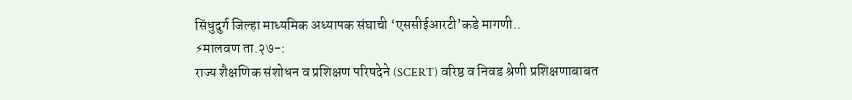सिंधुदुर्ग जिल्हा माध्यमिक अध्यापक संघाची ‘एससीईआरटी’कडे मागणी..
⚡मालवण ता.२७-:
राज्य शैक्षणिक संशोधन व प्रशिक्षण परिषदेने (SCERT) वरिष्ठ व निवड श्रेणी प्रशिक्षणाबाबत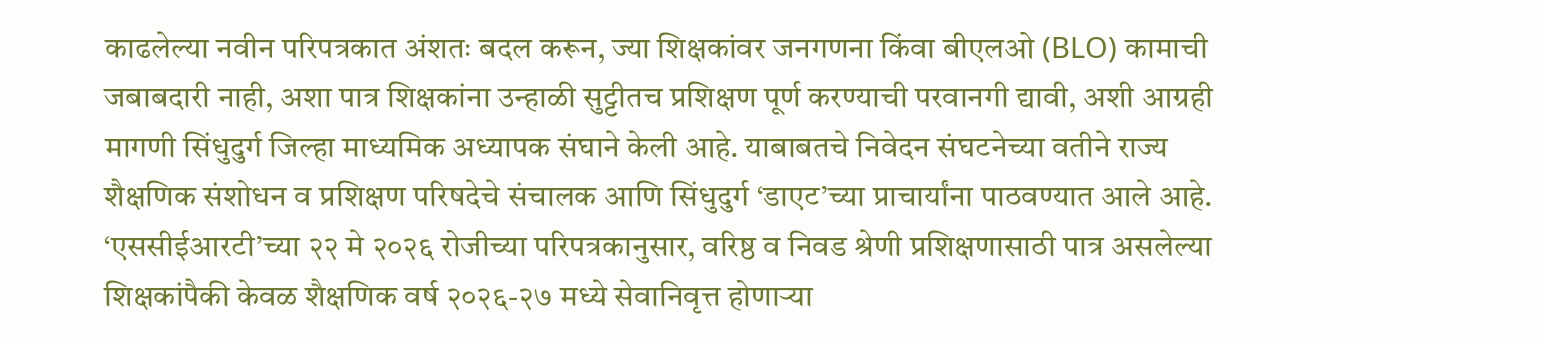काढलेल्या नवीन परिपत्रकात अंशतः बदल करून, ज्या शिक्षकांवर जनगणना किंवा बीएलओ (BLO) कामाची जबाबदारी नाही, अशा पात्र शिक्षकांना उन्हाळी सुट्टीतच प्रशिक्षण पूर्ण करण्याची परवानगी द्यावी, अशी आग्रही मागणी सिंधुदुर्ग जिल्हा माध्यमिक अध्यापक संघाने केली आहे. याबाबतचे निवेदन संघटनेच्या वतीने राज्य शैक्षणिक संशोधन व प्रशिक्षण परिषदेचे संचालक आणि सिंधुदुर्ग ‘डाएट’च्या प्राचार्यांना पाठवण्यात आले आहे.
‘एससीईआरटी’च्या २२ मे २०२६ रोजीच्या परिपत्रकानुसार, वरिष्ठ व निवड श्रेणी प्रशिक्षणासाठी पात्र असलेल्या शिक्षकांपैकी केवळ शैक्षणिक वर्ष २०२६-२७ मध्ये सेवानिवृत्त होणाऱ्या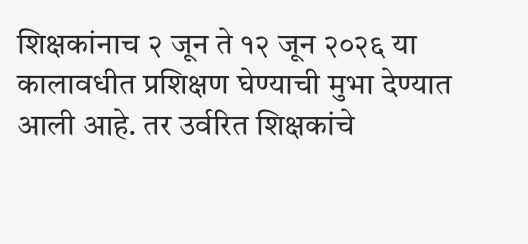शिक्षकांनाच २ जून ते १२ जून २०२६ या कालावधीत प्रशिक्षण घेण्याची मुभा देण्यात आली आहे. तर उर्वरित शिक्षकांचे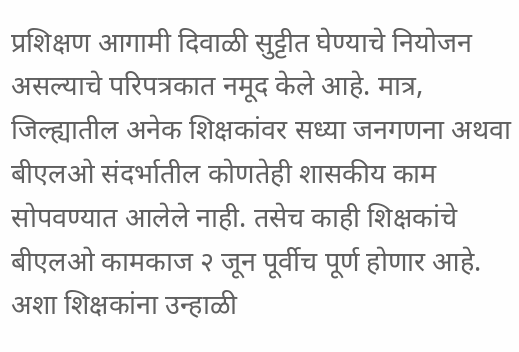प्रशिक्षण आगामी दिवाळी सुट्टीत घेण्याचे नियोजन असल्याचे परिपत्रकात नमूद केले आहे. मात्र, जिल्ह्यातील अनेक शिक्षकांवर सध्या जनगणना अथवा बीएलओ संदर्भातील कोणतेही शासकीय काम सोपवण्यात आलेले नाही. तसेच काही शिक्षकांचे बीएलओ कामकाज २ जून पूर्वीच पूर्ण होणार आहे. अशा शिक्षकांना उन्हाळी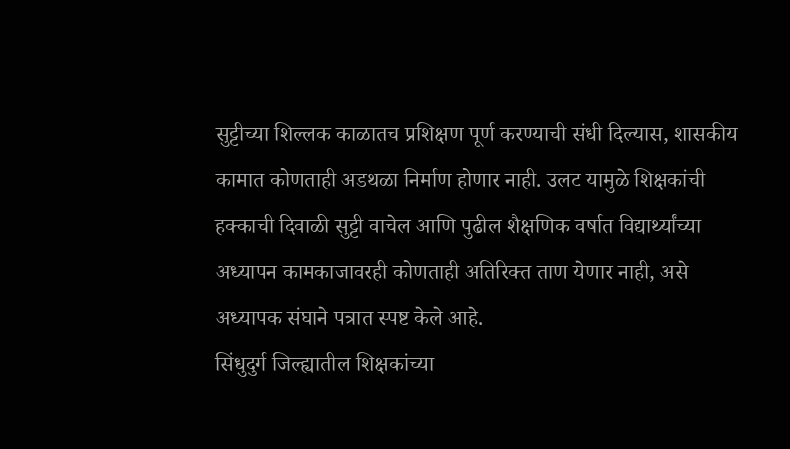सुट्टीच्या शिल्लक काळातच प्रशिक्षण पूर्ण करण्याची संधी दिल्यास, शासकीय कामात कोणताही अडथळा निर्माण होणार नाही. उलट यामुळे शिक्षकांची हक्काची दिवाळी सुट्टी वाचेल आणि पुढील शैक्षणिक वर्षात विद्यार्थ्यांच्या अध्यापन कामकाजावरही कोणताही अतिरिक्त ताण येणार नाही, असे अध्यापक संघाने पत्रात स्पष्ट केले आहे.
सिंधुदुर्ग जिल्ह्यातील शिक्षकांच्या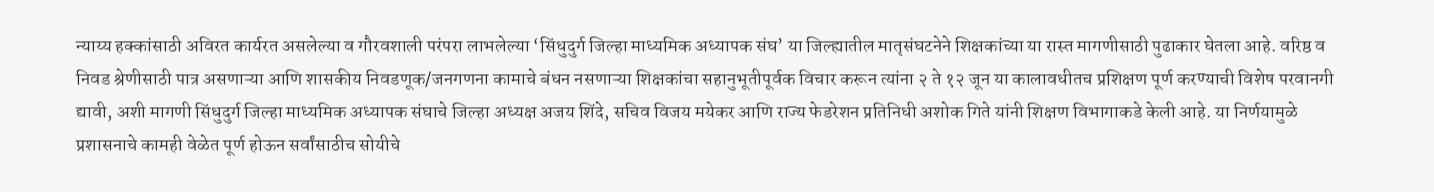न्याय्य हक्कांसाठी अविरत कार्यरत असलेल्या व गौरवशाली परंपरा लाभलेल्या ‘सिंधुदुर्ग जिल्हा माध्यमिक अध्यापक संघ’ या जिल्ह्यातील मातृसंघटनेने शिक्षकांच्या या रास्त मागणीसाठी पुढाकार घेतला आहे. वरिष्ठ व निवड श्रेणीसाठी पात्र असणाऱ्या आणि शासकीय निवडणूक/जनगणना कामाचे बंधन नसणाऱ्या शिक्षकांचा सहानुभूतीपूर्वक विचार करून त्यांना २ ते १२ जून या कालावधीतच प्रशिक्षण पूर्ण करण्याची विशेष परवानगी द्यावी, अशी मागणी सिंधुदुर्ग जिल्हा माध्यमिक अध्यापक संघाचे जिल्हा अध्यक्ष अजय शिंदे, सचिव विजय मयेकर आणि राज्य फेडरेशन प्रतिनिधी अशोक गिते यांनी शिक्षण विभागाकडे केली आहे. या निर्णयामुळे प्रशासनाचे कामही वेळेत पूर्ण होऊन सर्वांसाठीच सोयीचे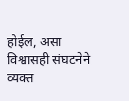होईल, असा विश्वासही संघटनेने व्यक्त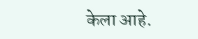केला आहे.